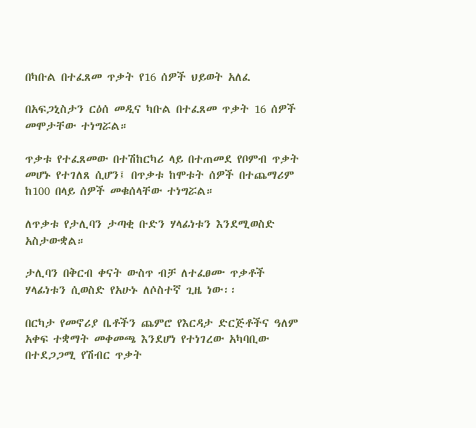በካቡል በተፈጸመ ጥቃት የ16 ሰዎች ህይወት አለፈ

በአፍጋኒስታን ርዕሰ መዲና ካቡል በተፈጸመ ጥቃት 16 ሰዎች መሞታቸው ተነግሯል።

ጥቃቱ የተፈጸመው በተሽከርካሪ ላይ በተጠመደ የቦምብ ጥቃት መሆኑ የተገለጸ ሲሆን፤ በጥቃቱ ከሞቱት ሰዎች በተጨማሪም ከ100 በላይ ሰዎች መቁሰላቸው ተነግሯል።

ለጥቃቱ የታሊባን ታጣቂ ቡድን ሃላፊነቱን እንደሚወስድ አስታውቋል።

ታሊባን በቅርብ ቀናት ውስጥ ብቻ ለተፈፀሙ ጥቃቶች ሃላፊነቱን ሲወስድ የአሁኑ ለሶስተኛ ጊዜ ነው፡፡

በርካታ የመኖሪያ ቤቶችን ጨምሮ የእርዳታ ድርጅቶችና ዓለም አቀፍ ተቋማት መቀመጫ እንደሆነ የተነገረው አካባቢው በተደጋጋሚ የሽብር ጥቃት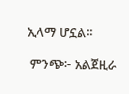ኢላማ ሆኗል፡፡

 ምንጭ፦ አልጀዚራ